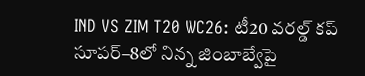IND VS ZIM T20 WC26: టీ20 వరల్డ్ కప్ సూపర్–8లో నిన్న జింబాబ్వేపై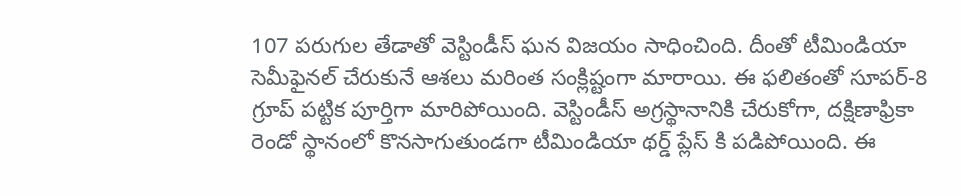107 పరుగుల తేడాతో వెస్టిండీస్ ఘన విజయం సాధించింది. దీంతో టీమిండియా సెమీఫైనల్ చేరుకునే ఆశలు మరింత సంక్లిష్టంగా మారాయి. ఈ ఫలితంతో సూపర్-8 గ్రూప్ పట్టిక పూర్తిగా మారిపోయింది. వెస్టిండీస్ అగ్రస్థానానికి చేరుకోగా, దక్షిణాఫ్రికా రెండో స్థానంలో కొనసాగుతుండగా టీమిండియా థర్డ్ ప్లేస్ కి పడిపోయింది. ఈ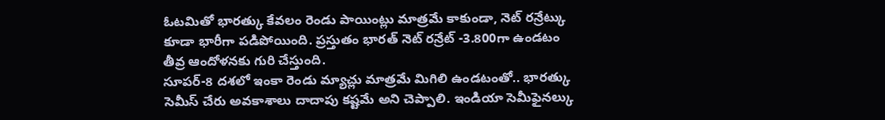ఓటమితో భారత్కు కేవలం రెండు పాయింట్లు మాత్రమే కాకుండా, నెట్ రన్రేట్కు కూడా భారీగా పడిపోయింది. ప్రస్తుతం భారత్ నెట్ రన్రేట్ -3.800గా ఉండటం తీవ్ర ఆందోళనకు గురి చేస్తుంది.
సూపర్-8 దశలో ఇంకా రెండు మ్యాచ్లు మాత్రమే మిగిలి ఉండటంతో.. భారత్కు సెమీస్ చేరు అవకాశాలు దాదాపు కష్టమే అని చెప్పాలి. ఇండియా సెమీఫైనల్కు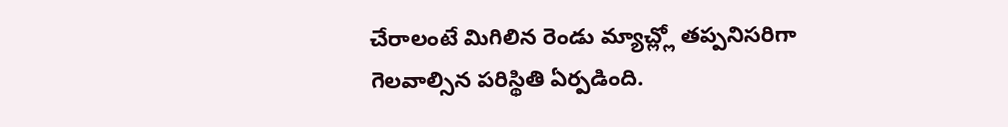చేరాలంటే మిగిలిన రెండు మ్యాచ్ల్లో తప్పనిసరిగా గెలవాల్సిన పరిస్థితి ఏర్పడింది.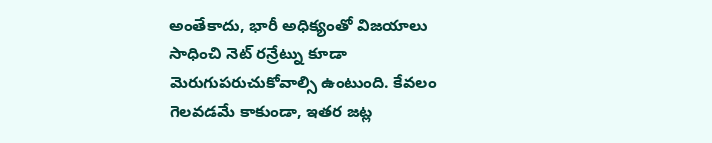అంతేకాదు, భారీ అధిక్యంతో విజయాలు సాధించి నెట్ రన్రేట్ను కూడా మెరుగుపరుచుకోవాల్సి ఉంటుంది. కేవలం గెలవడమే కాకుండా, ఇతర జట్ల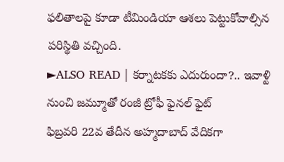ఫలితాలపై కూడా టీమిండియా ఆశలు పెట్టుకోవాల్సిన పరిస్థితి వచ్చింది.
►ALSO READ | కర్నాటకకు ఎదురుందా?.. ఇవాళ్టి నుంచి జమ్మూతో రంజీ ట్రోఫీ ఫైనల్ ఫైట్
ఫిబ్రవరి 22వ తేదీన అహ్మదాబాద్ వేదికగా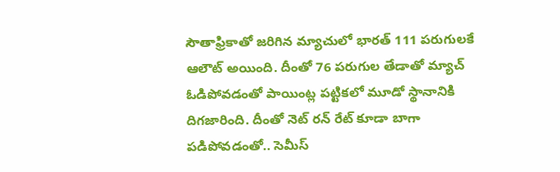సౌతాఫ్రికాతో జరిగిన మ్యాచులో భారత్ 111 పరుగులకే ఆలౌట్ అయింది. దీంతో 76 పరుగుల తేడాతో మ్యాచ్ ఓడిపోవడంతో పాయింట్ల పట్టికలో మూడో స్థానానికి దిగజారింది. దీంతో నెట్ రన్ రేట్ కూడా బాగా పడిపోవడంతో.. సెమీస్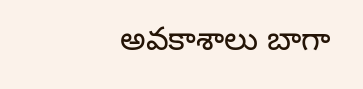అవకాశాలు బాగా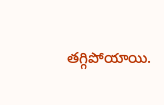తగ్గిపోయాయి.